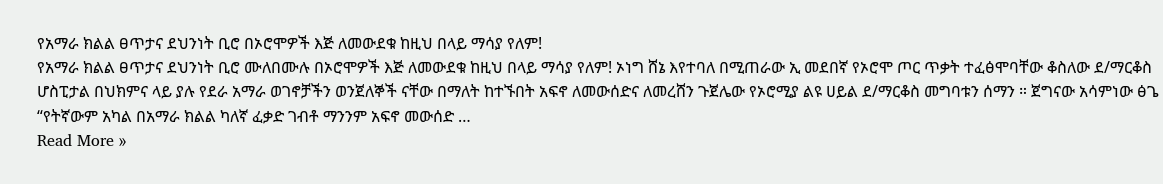የአማራ ክልል ፀጥታና ደህንነት ቢሮ በኦሮሞዎች እጅ ለመውደቁ ከዚህ በላይ ማሳያ የለም!
የአማራ ክልል ፀጥታና ደህንነት ቢሮ ሙለበሙሉ በኦሮሞዎች እጅ ለመውደቁ ከዚህ በላይ ማሳያ የለም! ኦነግ ሸኔ እየተባለ በሚጠራው ኢ መደበኛ የኦሮሞ ጦር ጥቃት ተፈፅሞባቸው ቆስለው ደ/ማርቆስ ሆስፒታል በህክምና ላይ ያሉ የደራ አማራ ወገኖቻችን ወንጀለኞች ናቸው በማለት ከተኙበት አፍኖ ለመውሰድና ለመረሸን ጉጀሌው የኦሮሚያ ልዩ ሀይል ደ/ማርቆስ መግባቱን ሰማን ። ጀግናው አሳምነው ፅጌ “የትኛውም አካል በአማራ ክልል ካለኛ ፈቃድ ገብቶ ማንንም አፍኖ መውሰድ …
Read More »